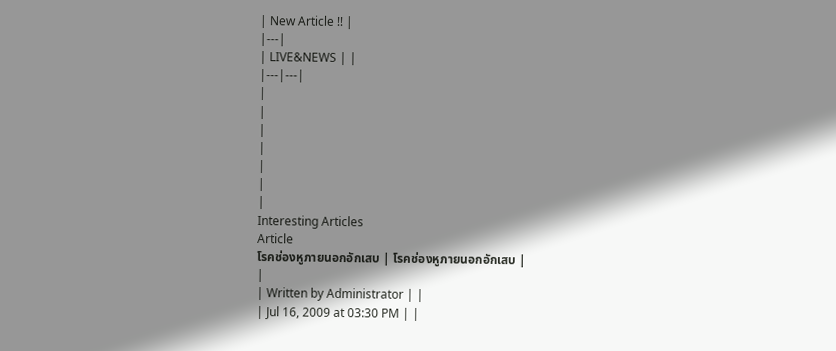| New Article !! |
|---|
| LIVE&NEWS | |
|---|---|
|
|
|
|
|
|
|
Interesting Articles
Article
โรคช่องหูภายนอกอักเสบ | โรคช่องหูภายนอกอักเสบ |
|
| Written by Administrator | |
| Jul 16, 2009 at 03:30 PM | |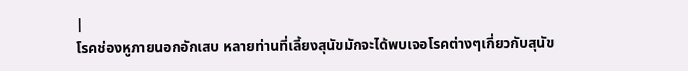|
โรคช่องหูภายนอกอักเสบ หลายท่านที่เลี้ยงสุนัขมักจะได้พบเจอโรคต่างๆเกี่ยวกับสุนัข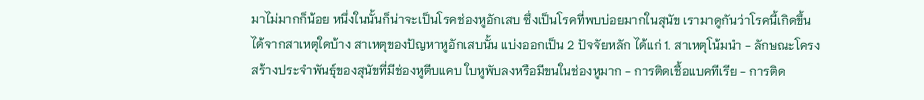มาไม่มากก็น้อย หนึ่งในนั้นก็น่าจะเป็นโรคช่องหูอักเสบ ซึ่งเป็นโรคที่พบบ่อยมากในสุนัข เรามาดูกันว่าโรคนี้เกิดขึ้นได้จากสาเหตุใดบ้าง สาเหตุของปัญหาหูอักเสบนั้น แบ่งออกเป็น 2 ปัจจัยหลัก ได้แก่ 1. สาเหตุโน้มนำ - ลักษณะโครงสร้างประจำพันธุ์ของสุนัขที่มีช่องหูตีบแคบ ใบหูพับลงหรือมีขนในช่องหูมาก - การติดเชื้อแบคทีเรีย - การติด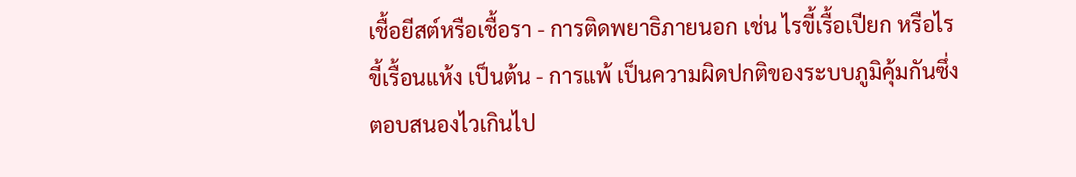เชื้อยีสต์หรือเชื้อรา - การติดพยาธิภายนอก เช่น ไรขี้เรื้อเปียก หรือไรขี้เรื้อนแห้ง เป็นต้น - การแพ้ เป็นความผิดปกติของระบบภูมิคุ้มกันซึ่งตอบสนองไวเกินไป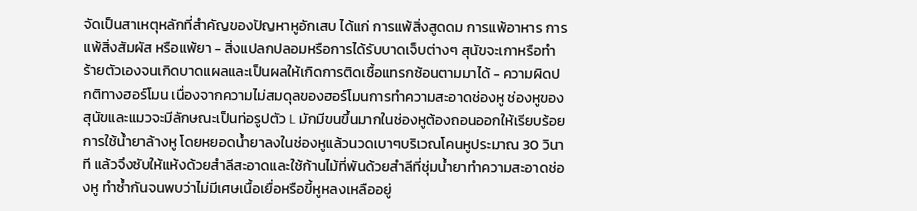จัดเป็นสาเหตุหลักที่สำคัญของปัญหาหูอักเสบ ได้แก่ การแพ้สิ่งสูดดม การแพ้อาหาร การแพ้สิ่งสัมผัส หรือแพ้ยา - สิ่งแปลกปลอมหรือการได้รับบาดเจ็บต่างๆ สุนัขจะเกาหรือทำร้ายตัวเองจนเกิดบาดแผลและเป็นผลให้เกิดการติดเชื้อแทรกซ้อนตามมาได้ - ความผิดปกติทางฮอร์โมน เนื่องจากความไม่สมดุลของฮอร์โมนการทำความสะอาดช่องหู ช่องหูของสุนัขและแมวจะมีลักษณะเป็นท่อรูปตัว L มักมีขนขึ้นมากในช่องหูต้องถอนออกให้เรียบร้อย การใช้น้ำยาล้างหู โดยหยอดน้ำยาลงในช่องหูแล้วนวดเบาๆบริเวณโคนหูประมาณ 30 วินาที แล้วจึงซับให้แห้งด้วยสำลีสะอาดและใช้ก้านไม้ที่พันด้วยสำลีที่ชุ่มน้ำยาทำความสะอาดช่องหู ทำซ้ำกันจนพบว่าไม่มีเศษเนื้อเยื่อหรือขี้หูหลงเหลืออยู่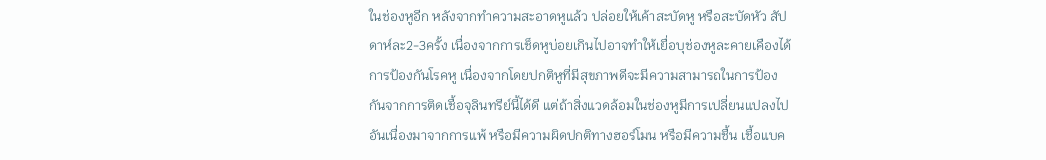ในช่องหูอีก หลังจากทำความสะอาดหูแล้ว ปล่อยให้เค้าสะบัดหู หรือสะบัดหัว สัปดาห์ละ2-3ครั้ง เนื่องจากการเช็ดหูบ่อยเกินไปอาจทำให้เยื่อบุช่องหูละคายเคืองได้ การป้องกันโรคหู เนื่องจากโดยปกติหูที่มีสุขภาพดีจะมีความสามารถในการป้องกันจากการติดเชื้อจุลินทรีย์นี้ได้ดี แต่ถ้าสิ่งแวดล้อมในช่องหูมีการเปลี่ยนแปลงไปอันเนื่องมาจากการแพ้ หรือมีความผิดปกติทางฮอร์โมน หรือมีความชื้น เชื้อแบค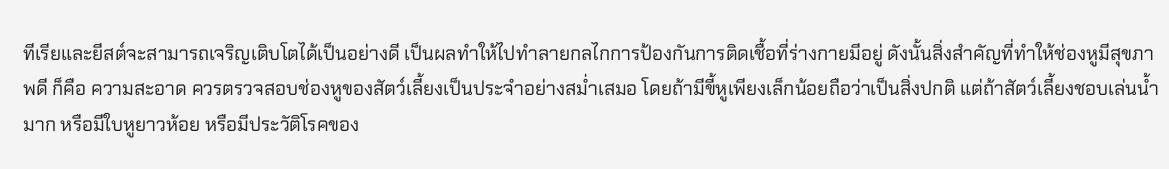ทีเรียและยีสต์จะสามารถเจริญเติบโตได้เป็นอย่างดี เป็นผลทำให้ไปทำลายกลไกการป้องกันการติดเชื้อที่ร่างกายมีอยู่ ดังนั้นสิ่งสำคัญที่ทำให้ช่องหูมีสุขภาพดี ก็คือ ความสะอาด ควรตรวจสอบช่องหูของสัตว์เลี้ยงเป็นประจำอย่างสม่ำเสมอ โดยถ้ามีขี้หูเพียงเล็กน้อยถือว่าเป็นสิ่งปกติ แต่ถ้าสัตว์เลี้ยงชอบเล่นน้ำมาก หรือมีใบหูยาวห้อย หรือมีประวัติโรคของ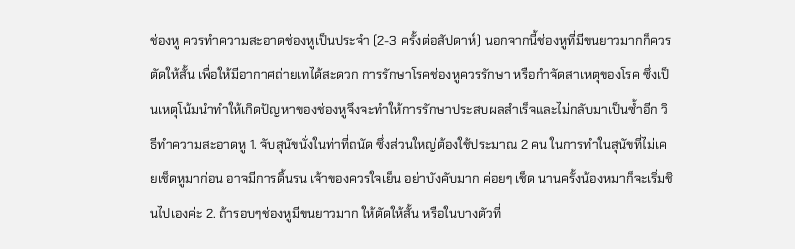ช่องหู ควรทำความสะอาดช่องหูเป็นประจำ (2-3 ครั้งต่อสัปดาห์) นอกจากนี้ช่องหูที่มีขนยาวมากก็ควรตัดให้สั้น เพื่อให้มีอากาศถ่ายเทได้สะดวก การรักษาโรคช่องหูควรรักษา หรือกำจัดสาเหตุของโรค ซึ่งเป็นเหตุโน้มนำทำให้เกิดปัญหาของช่องหูจึงจะทำให้การรักษาประสบผลสำเร็จและไม่กลับมาเป็นซ้ำอีก วิธีทำความสะอาดหู 1. จับสุนัขนั่งในท่าที่ถนัด ซึ่งส่วนใหญ่ต้องใช้ประมาณ 2 คน ในการทำในสุนัขที่ไม่เคยเช็ดหูมาก่อน อาจมีการดิ้นรน เจ้าของควรใจเย็น อย่าบังคับมาก ค่อยๆ เช็ด นานครั้งน้องหมาก็จะเริ่มชินไปเองค่ะ 2. ถ้ารอบๆช่องหูมีขนยาวมาก ให้ตัดให้สั้น หรือในบางตัวที่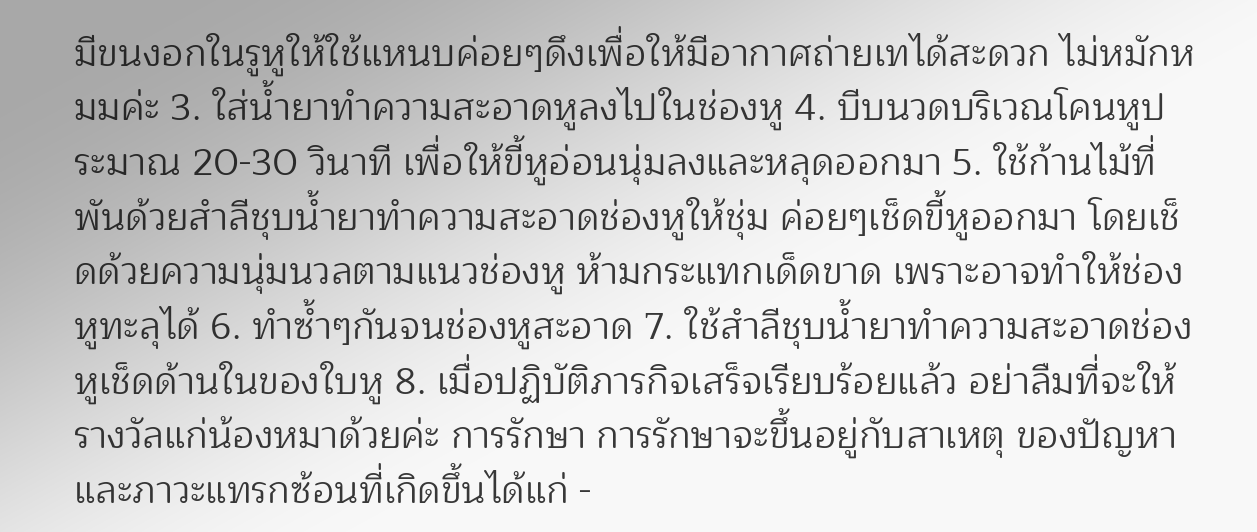มีขนงอกในรูหูให้ใช้แหนบค่อยๆดึงเพื่อให้มีอากาศถ่ายเทได้สะดวก ไม่หมักหมมค่ะ 3. ใส่น้ำยาทำความสะอาดหูลงไปในช่องหู 4. บีบนวดบริเวณโคนหูประมาณ 20-30 วินาที เพื่อให้ขี้หูอ่อนนุ่มลงและหลุดออกมา 5. ใช้ก้านไม้ที่พันด้วยสำลีชุบน้ำยาทำความสะอาดช่องหูให้ชุ่ม ค่อยๆเช็ดขี้หูออกมา โดยเช็ดด้วยความนุ่มนวลตามแนวช่องหู ห้ามกระแทกเด็ดขาด เพราะอาจทำให้ช่องหูทะลุได้ 6. ทำซ้ำๆกันจนช่องหูสะอาด 7. ใช้สำลีชุบน้ำยาทำความสะอาดช่องหูเช็ดด้านในของใบหู 8. เมื่อปฏิบัติภารกิจเสร็จเรียบร้อยแล้ว อย่าลืมที่จะให้รางวัลแก่น้องหมาด้วยค่ะ การรักษา การรักษาจะขึ้นอยู่กับสาเหตุ ของปัญหาและภาวะแทรกซ้อนที่เกิดขึ้นได้แก่ -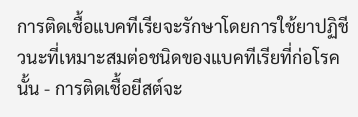การติดเชื้อแบคทีเรียจะรักษาโดยการใช้ยาปฏิชีวนะที่เหมาะสมต่อชนิดของแบคทีเรียที่ก่อโรคนั้น - การติดเชื้อยีสต์จะ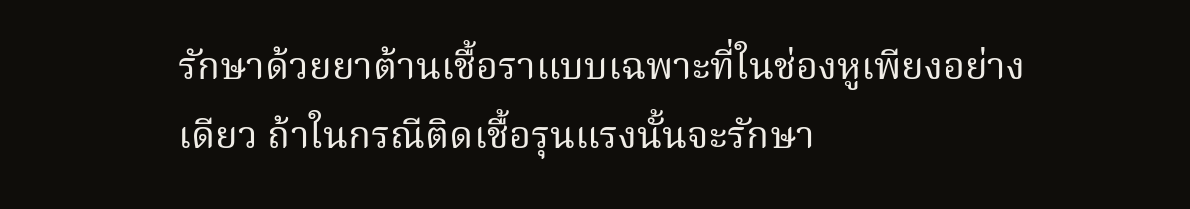รักษาด้วยยาต้านเชื้อราแบบเฉพาะที่ในช่องหูเพียงอย่างเดียว ถ้าในกรณีติดเชื้อรุนแรงนั้นจะรักษา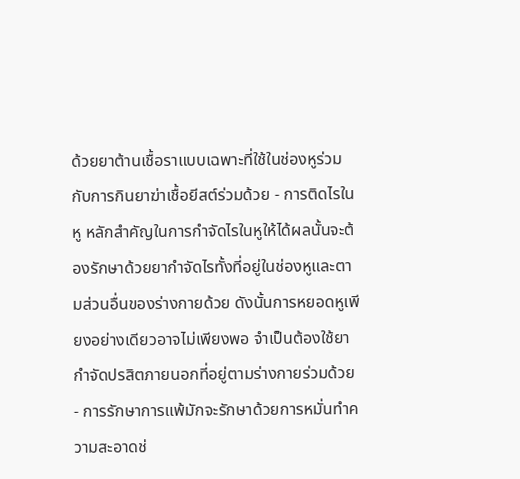ด้วยยาต้านเชื้อราแบบเฉพาะที่ใช้ในช่องหูร่วมกับการกินยาฆ่าเชื้อยีสต์ร่วมด้วย - การติดไรในหู หลักสำคัญในการกำจัดไรในหูให้ได้ผลนั้นจะต้องรักษาด้วยยากำจัดไรทั้งที่อยู่ในช่องหูและตามส่วนอื่นของร่างกายด้วย ดังนั้นการหยอดหูเพียงอย่างเดียวอาจไม่เพียงพอ จำเป็นต้องใช้ยากำจัดปรสิตภายนอกที่อยู่ตามร่างกายร่วมด้วย - การรักษาการแพ้มักจะรักษาด้วยการหมั่นทำความสะอาดช่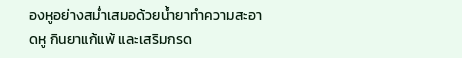องหูอย่างสม่ำเสมอด้วยน้ำยาทำความสะอาดหู กินยาแก้แพ้ และเสริมกรด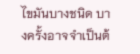ไขมันบางชนิด บางครั้งอาจจำเป็นต้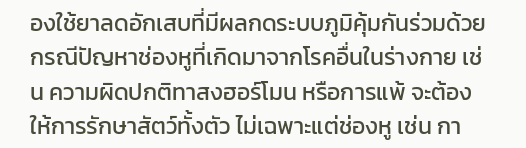องใช้ยาลดอักเสบที่มีผลกดระบบภูมิคุ้มกันร่วมด้วย กรณีปัญหาช่องหูที่เกิดมาจากโรคอื่นในร่างกาย เช่น ความผิดปกติทาสงฮอร์โมน หรือการแพ้ จะต้องให้การรักษาสัตว์ทั้งตัว ไม่เฉพาะแต่ช่องหู เช่น กา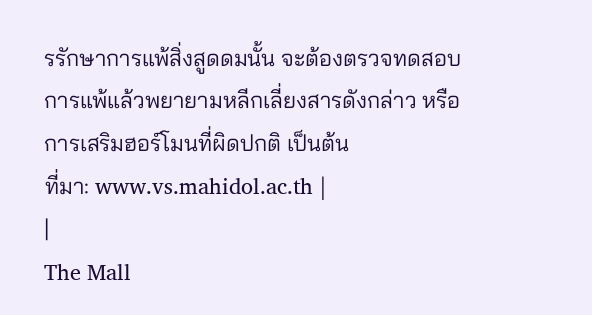รรักษาการแพ้สิ่งสูดดมนั้น จะต้องตรวจทดสอบการแพ้แล้วพยายามหลีกเลี่ยงสารดังกล่าว หรือการเสริมฮอร์โมนที่ผิดปกติ เป็นต้น
ที่มา: www.vs.mahidol.ac.th |
|
The Mall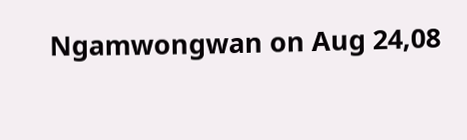Ngamwongwan on Aug 24,08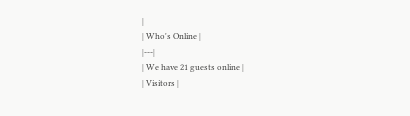|
| Who's Online |
|---|
| We have 21 guests online |
| Visitors |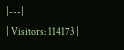|---|
| Visitors: 114173 |